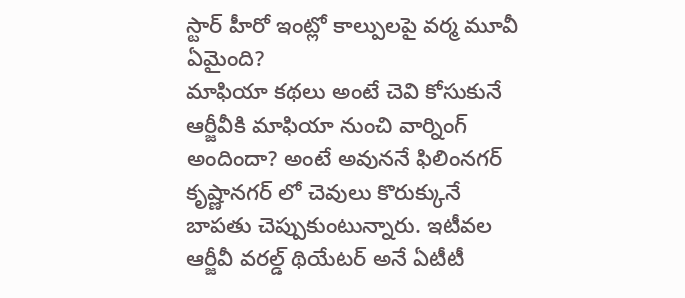స్టార్ హీరో ఇంట్లో కాల్పులపై వర్మ మూవీ ఏమైంది?
మాఫియా కథలు అంటే చెవి కోసుకునే ఆర్జీవీకి మాఫియా నుంచి వార్నింగ్ అందిందా? అంటే అవుననే ఫిలింనగర్ కృష్ణానగర్ లో చెవులు కొరుక్కునే బాపతు చెప్పుకుంటున్నారు. ఇటీవల ఆర్జీవీ వరల్డ్ థియేటర్ అనే ఏటీటీ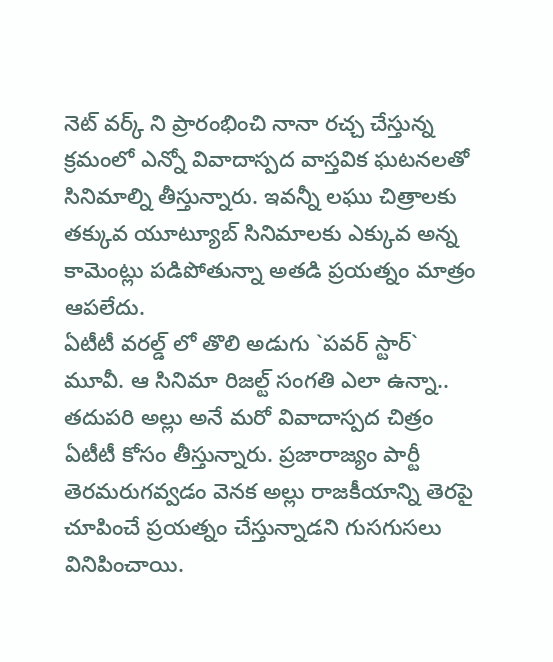నెట్ వర్క్ ని ప్రారంభించి నానా రచ్చ చేస్తున్న క్రమంలో ఎన్నో వివాదాస్పద వాస్తవిక ఘటనలతో సినిమాల్ని తీస్తున్నారు. ఇవన్నీ లఘు చిత్రాలకు తక్కువ యూట్యూబ్ సినిమాలకు ఎక్కువ అన్న కామెంట్లు పడిపోతున్నా అతడి ప్రయత్నం మాత్రం ఆపలేదు.
ఏటీటీ వరల్డ్ లో తొలి అడుగు `పవర్ స్టార్` మూవీ. ఆ సినిమా రిజల్ట్ సంగతి ఎలా ఉన్నా.. తదుపరి అల్లు అనే మరో వివాదాస్పద చిత్రం ఏటీటీ కోసం తీస్తున్నారు. ప్రజారాజ్యం పార్టీ తెరమరుగవ్వడం వెనక అల్లు రాజకీయాన్ని తెరపై చూపించే ప్రయత్నం చేస్తున్నాడని గుసగుసలు వినిపించాయి.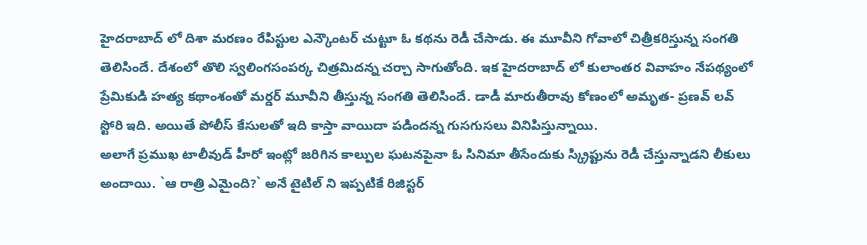హైదరాబాద్ లో దిశా మరణం రేపిస్టుల ఎన్కౌంటర్ చుట్టూ ఓ కథను రెడీ చేసాడు. ఈ మూవీని గోవాలో చిత్రీకరిస్తున్న సంగతి తెలిసిందే. దేశంలో తొలి స్వలింగసంపర్క చిత్రమిదన్న చర్చా సాగుతోంది. ఇక హైదరాబాద్ లో కులాంతర వివాహం నేపథ్యంలో ప్రేమికుడి హత్య కథాంశంతో మర్డర్ మూవీని తీస్తున్న సంగతి తెలిసిందే. డాడీ మారుతీరావు కోణంలో అమృత- ప్రణవ్ లవ్ స్టోరి ఇది. అయితే పోలీస్ కేసులతో ఇది కాస్తా వాయిదా పడిందన్న గుసగుసలు వినిపిస్తున్నాయి.
అలాగే ప్రముఖ టాలీవుడ్ హీరో ఇంట్లో జరిగిన కాల్పుల ఘటనపైనా ఓ సినిమా తీసేందుకు స్క్రిప్టును రెడీ చేస్తున్నాడని లీకులు అందాయి. `ఆ రాత్రి ఎమైంది?` అనే టైటిల్ ని ఇప్పటికే రిజిస్టర్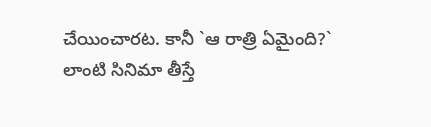చేయించారట. కానీ `ఆ రాత్రి ఏమైంది?` లాంటి సినిమా తీస్తే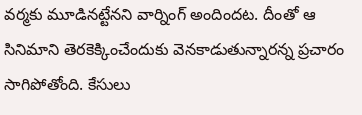వర్మకు మూడినట్టేనని వార్నింగ్ అందిందట. దీంతో ఆ సినిమాని తెరకెక్కించేందుకు వెనకాడుతున్నారన్న ప్రచారం సాగిపోతోంది. కేసులు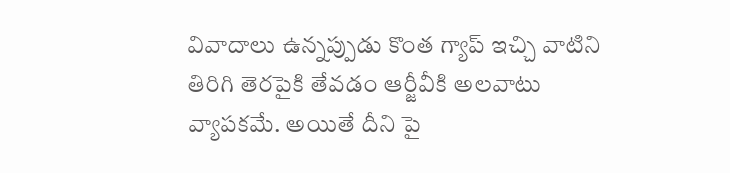వివాదాలు ఉన్నప్పుడు కొంత గ్యాప్ ఇచ్చి వాటిని తిరిగి తెరపైకి తేవడం ఆర్జీవీకి అలవాటు వ్యాపకమే. అయితే దీని పై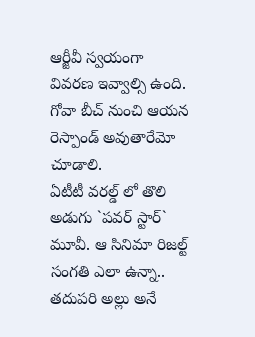ఆర్జీవీ స్వయంగా వివరణ ఇవ్వాల్సి ఉంది. గోవా బీచ్ నుంచి ఆయన రెస్పాండ్ అవుతారేమో చూడాలి.
ఏటీటీ వరల్డ్ లో తొలి అడుగు `పవర్ స్టార్` మూవీ. ఆ సినిమా రిజల్ట్ సంగతి ఎలా ఉన్నా.. తదుపరి అల్లు అనే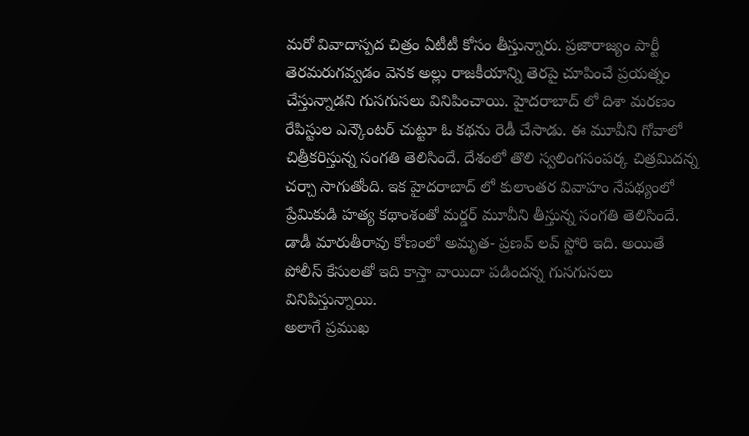మరో వివాదాస్పద చిత్రం ఏటీటీ కోసం తీస్తున్నారు. ప్రజారాజ్యం పార్టీ తెరమరుగవ్వడం వెనక అల్లు రాజకీయాన్ని తెరపై చూపించే ప్రయత్నం చేస్తున్నాడని గుసగుసలు వినిపించాయి. హైదరాబాద్ లో దిశా మరణం రేపిస్టుల ఎన్కౌంటర్ చుట్టూ ఓ కథను రెడీ చేసాడు. ఈ మూవీని గోవాలో చిత్రీకరిస్తున్న సంగతి తెలిసిందే. దేశంలో తొలి స్వలింగసంపర్క చిత్రమిదన్న చర్చా సాగుతోంది. ఇక హైదరాబాద్ లో కులాంతర వివాహం నేపథ్యంలో ప్రేమికుడి హత్య కథాంశంతో మర్డర్ మూవీని తీస్తున్న సంగతి తెలిసిందే. డాడీ మారుతీరావు కోణంలో అమృత- ప్రణవ్ లవ్ స్టోరి ఇది. అయితే పోలీస్ కేసులతో ఇది కాస్తా వాయిదా పడిందన్న గుసగుసలు వినిపిస్తున్నాయి.
అలాగే ప్రముఖ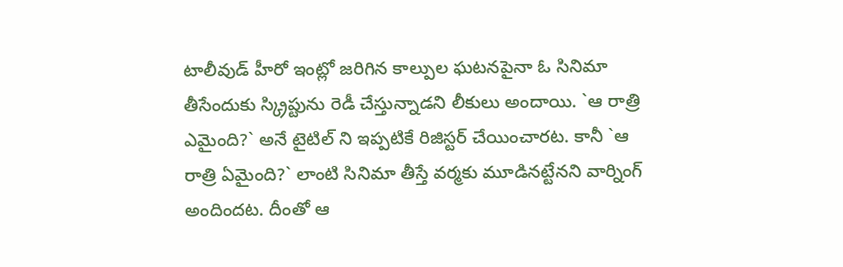టాలీవుడ్ హీరో ఇంట్లో జరిగిన కాల్పుల ఘటనపైనా ఓ సినిమా తీసేందుకు స్క్రిప్టును రెడీ చేస్తున్నాడని లీకులు అందాయి. `ఆ రాత్రి ఎమైంది?` అనే టైటిల్ ని ఇప్పటికే రిజిస్టర్ చేయించారట. కానీ `ఆ రాత్రి ఏమైంది?` లాంటి సినిమా తీస్తే వర్మకు మూడినట్టేనని వార్నింగ్ అందిందట. దీంతో ఆ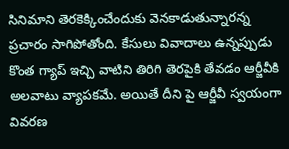సినిమాని తెరకెక్కించేందుకు వెనకాడుతున్నారన్న ప్రచారం సాగిపోతోంది. కేసులు వివాదాలు ఉన్నప్పుడు కొంత గ్యాప్ ఇచ్చి వాటిని తిరిగి తెరపైకి తేవడం ఆర్జీవీకి అలవాటు వ్యాపకమే. అయితే దీని పై ఆర్జీవీ స్వయంగా వివరణ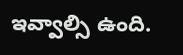ఇవ్వాల్సి ఉంది.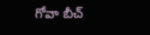గోవా బీచ్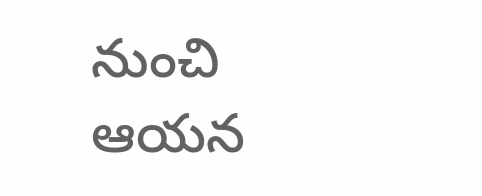నుంచి ఆయన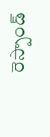రెస్పాండ్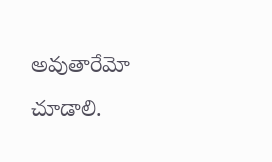అవుతారేమో చూడాలి.